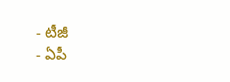- టీజీ
- ఏపీ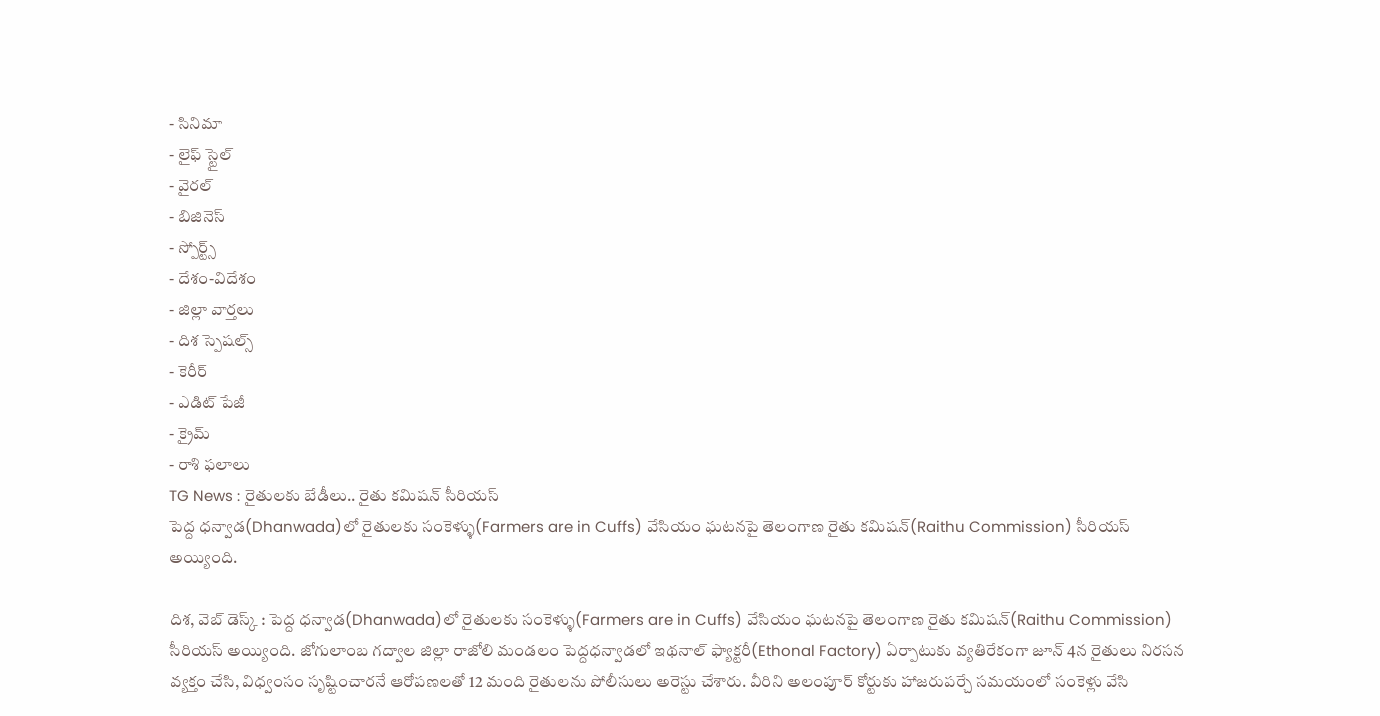- సినిమా
- లైఫ్ స్టైల్
- వైరల్
- బిజినెస్
- స్పోర్ట్స్
- దేశం-విదేశం
- జిల్లా వార్తలు
- దిశ స్పెషల్స్
- కెరీర్
- ఎడిట్ పేజీ
- క్రైమ్
- రాశి ఫలాలు
TG News : రైతులకు బేడీలు.. రైతు కమిషన్ సీరియస్
పెద్ద ధన్వాడ(Dhanwada)లో రైతులకు సంకెళ్ళు(Farmers are in Cuffs) వేసియం ఘటనపై తెలంగాణ రైతు కమిషన్(Raithu Commission) సీరియస్ అయ్యింది.

దిశ, వెబ్ డెస్క్ : పెద్ద ధన్వాడ(Dhanwada)లో రైతులకు సంకెళ్ళు(Farmers are in Cuffs) వేసియం ఘటనపై తెలంగాణ రైతు కమిషన్(Raithu Commission) సీరియస్ అయ్యింది. జోగులాంబ గద్వాల జిల్లా రాజోలి మండలం పెద్దధన్వాడలో ఇథనాల్ ఫ్యాక్టరీ(Ethonal Factory) ఏర్పాటుకు వ్యతిరేకంగా జూన్ 4న రైతులు నిరసన వ్యక్తం చేసి, విధ్వంసం సృష్టించారనే ఆరోపణలతో 12 మంది రైతులను పోలీసులు అరెస్టు చేశారు. వీరిని అలంపూర్ కోర్టుకు హాజరుపర్చే సమయంలో సంకెళ్లు వేసి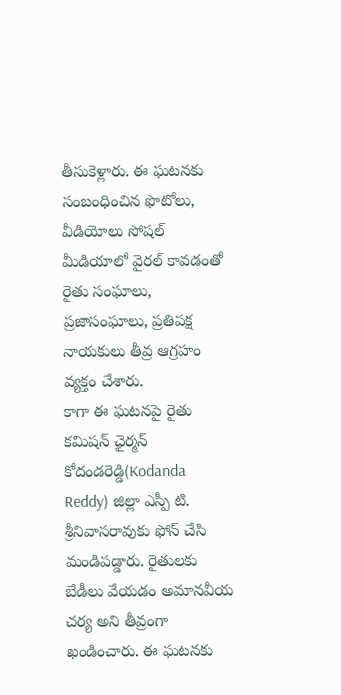తీసుకెళ్లారు. ఈ ఘటనకు సంబంధించిన ఫొటోలు, వీడియోలు సోషల్ మీడియాలో వైరల్ కావడంతో రైతు సంఘాలు, ప్రజాసంఘాలు, ప్రతిపక్ష నాయకులు తీవ్ర ఆగ్రహం వ్యక్తం చేశారు.
కాగా ఈ ఘటనపై రైతు కమిషన్ ఛైర్మన్ కోదండరెడ్డి(Kodanda Reddy) జిల్లా ఎస్పీ టి. శ్రీనివాసరావుకు ఫోన్ చేసి మండిపడ్డారు. రైతులకు బేడీలు వేయడం అమానవీయ చర్య అని తీవ్రంగా ఖండించారు. ఈ ఘటనకు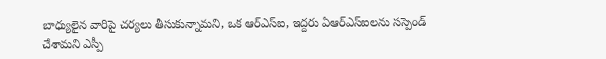బాధ్యులైన వారిపై చర్యలు తీసుకున్నామని, ఒక ఆర్ఎస్ఐ, ఇద్దరు ఏఆర్ఎస్ఐలను సస్పెండ్ చేశామని ఎస్పీ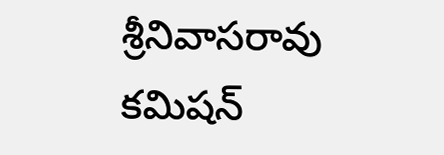శ్రీనివాసరావు కమిషన్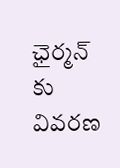ఛైర్మన్ కు వివరణ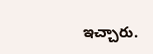ఇచ్చారు.